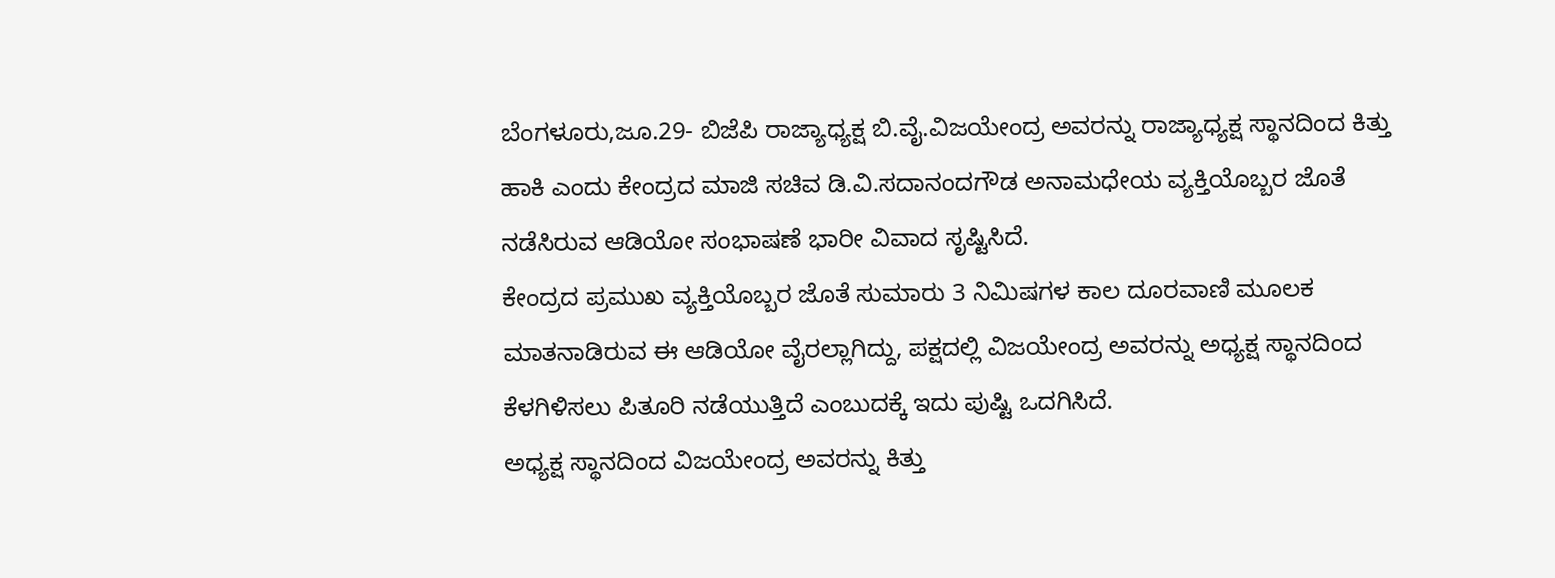ಬೆಂಗಳೂರು,ಜೂ.29- ಬಿಜೆಪಿ ರಾಜ್ಯಾಧ್ಯಕ್ಷ ಬಿ.ವೈ.ವಿಜಯೇಂದ್ರ ಅವರನ್ನು ರಾಜ್ಯಾಧ್ಯಕ್ಷ ಸ್ಥಾನದಿಂದ ಕಿತ್ತು ಹಾಕಿ ಎಂದು ಕೇಂದ್ರದ ಮಾಜಿ ಸಚಿವ ಡಿ.ವಿ.ಸದಾನಂದಗೌಡ ಅನಾಮಧೇಯ ವ್ಯಕ್ತಿಯೊಬ್ಬರ ಜೊತೆ ನಡೆಸಿರುವ ಆಡಿಯೋ ಸಂಭಾಷಣೆ ಭಾರೀ ವಿವಾದ ಸೃಷ್ಟಿಸಿದೆ.
ಕೇಂದ್ರದ ಪ್ರಮುಖ ವ್ಯಕ್ತಿಯೊಬ್ಬರ ಜೊತೆ ಸುಮಾರು 3 ನಿಮಿಷಗಳ ಕಾಲ ದೂರವಾಣಿ ಮೂಲಕ ಮಾತನಾಡಿರುವ ಈ ಆಡಿಯೋ ವೈರಲ್ಲಾಗಿದ್ದು, ಪಕ್ಷದಲ್ಲಿ ವಿಜಯೇಂದ್ರ ಅವರನ್ನು ಅಧ್ಯಕ್ಷ ಸ್ಥಾನದಿಂದ ಕೆಳಗಿಳಿಸಲು ಪಿತೂರಿ ನಡೆಯುತ್ತಿದೆ ಎಂಬುದಕ್ಕೆ ಇದು ಪುಷ್ಟಿ ಒದಗಿಸಿದೆ.
ಅಧ್ಯಕ್ಷ ಸ್ಥಾನದಿಂದ ವಿಜಯೇಂದ್ರ ಅವರನ್ನು ಕಿತ್ತು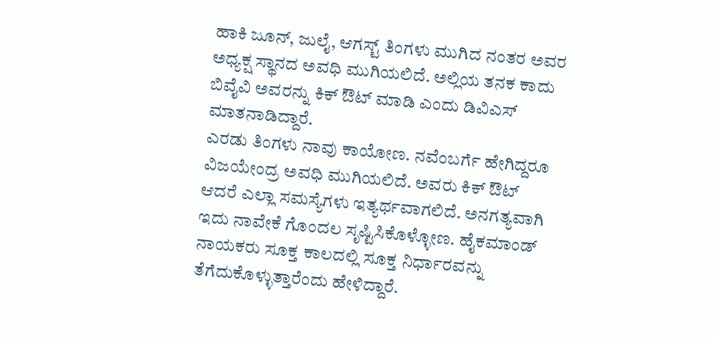ಹಾಕಿ ಜೂನ್, ಜುಲೈ, ಆಗಸ್ಟ್ ತಿಂಗಳು ಮುಗಿದ ನಂತರ ಅವರ ಅಧ್ಯಕ್ಷ ಸ್ಥಾನದ ಅವಧಿ ಮುಗಿಯಲಿದೆ. ಅಲ್ಲಿಯ ತನಕ ಕಾದು ಬಿವೈವಿ ಅವರನ್ನು ಕಿಕ್ ಔಟ್ ಮಾಡಿ ಎಂದು ಡಿವಿಎಸ್ ಮಾತನಾಡಿದ್ದಾರೆ.
ಎರಡು ತಿಂಗಳು ನಾವು ಕಾಯೋಣ. ನವೆಂಬರ್ಗೆ ಹೇಗಿದ್ದರೂ ವಿಜಯೇಂದ್ರ ಅವಧಿ ಮುಗಿಯಲಿದೆ. ಅವರು ಕಿಕ್ ಔಟ್ ಆದರೆ ಎಲ್ಲಾ ಸಮಸ್ಯೆಗಳು ಇತ್ಯರ್ಥವಾಗಲಿದೆ. ಅನಗತ್ಯವಾಗಿ ಇದು ನಾವೇಕೆ ಗೊಂದಲ ಸೃಷ್ಟಿಸಿಕೊಳ್ಳೋಣ. ಹೈಕಮಾಂಡ್ ನಾಯಕರು ಸೂಕ್ತ ಕಾಲದಲ್ಲಿ ಸೂಕ್ತ ನಿರ್ಧಾರವನ್ನು ತೆಗೆದುಕೊಳ್ಳುತ್ತಾರೆಂದು ಹೇಳಿದ್ದಾರೆ.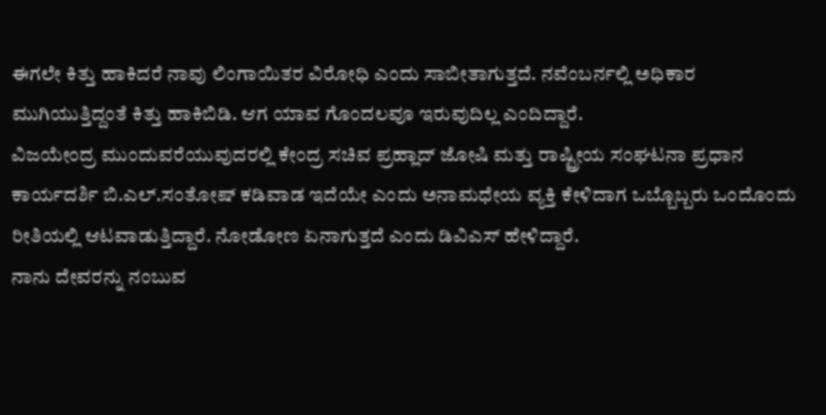ಈಗಲೇ ಕಿತ್ತು ಹಾಕಿದರೆ ನಾವು ಲಿಂಗಾಯಿತರ ವಿರೋಧಿ ಎಂದು ಸಾಬೀತಾಗುತ್ತದೆ. ನವೆಂಬರ್ನಲ್ಲಿ ಅಧಿಕಾರ ಮುಗಿಯುತ್ತಿದ್ದಂತೆ ಕಿತ್ತು ಹಾಕಿಬಿಡಿ. ಆಗ ಯಾವ ಗೊಂದಲವೂ ಇರುವುದಿಲ್ಲ ಎಂದಿದ್ದಾರೆ.
ವಿಜಯೇಂದ್ರ ಮುಂದುವರೆಯುವುದರಲ್ಲಿ ಕೇಂದ್ರ ಸಚಿವ ಪ್ರಹ್ಲಾದ್ ಜೋಷಿ ಮತ್ತು ರಾಷ್ಟ್ರೀಯ ಸಂಘಟನಾ ಪ್ರಧಾನ ಕಾರ್ಯದರ್ಶಿ ಬಿ.ಎಲ್.ಸಂತೋಷ್ ಕಡಿವಾಡ ಇದೆಯೇ ಎಂದು ಅನಾಮಧೇಯ ವ್ಯಕ್ತಿ ಕೇಳಿದಾಗ ಒಬ್ಬೊಬ್ಬರು ಒಂದೊಂದು ರೀತಿಯಲ್ಲಿ ಆಟವಾಡುತ್ತಿದ್ದಾರೆ. ನೋಡೋಣ ಏನಾಗುತ್ತದೆ ಎಂದು ಡಿವಿಎಸ್ ಹೇಳಿದ್ದಾರೆ.
ನಾನು ದೇವರನ್ನು ನಂಬುವ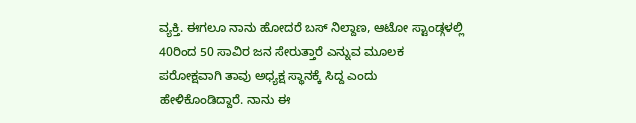ವ್ಯಕ್ತಿ. ಈಗಲೂ ನಾನು ಹೋದರೆ ಬಸ್ ನಿಲ್ದಾಣ, ಆಟೋ ಸ್ಟಾಂಡ್ಗಳಲ್ಲಿ 40ರಿಂದ 50 ಸಾವಿರ ಜನ ಸೇರುತ್ತಾರೆ ಎನ್ನುವ ಮೂಲಕ ಪರೋಕ್ಷವಾಗಿ ತಾವು ಅಧ್ಯಕ್ಷ ಸ್ಥಾನಕ್ಕೆ ಸಿದ್ದ ಎಂದು ಹೇಳಿಕೊಂಡಿದ್ದಾರೆ. ನಾನು ಈ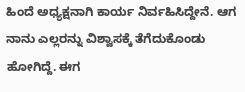ಹಿಂದೆ ಅಧ್ಯಕ್ಷನಾಗಿ ಕಾರ್ಯ ನಿರ್ವಹಿಸಿದ್ದೇನೆ. ಆಗ ನಾನು ಎಲ್ಲರನ್ನು ವಿಶ್ವಾಸಕ್ಕೆ ತೆಗೆದುಕೊಂಡು ಹೋಗಿದ್ದೆ. ಈಗ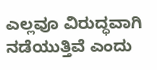ಎಲ್ಲವೂ ವಿರುದ್ಧವಾಗಿ ನಡೆಯುತ್ತಿವೆ ಎಂದು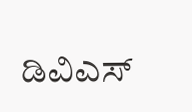ಡಿವಿಎಸ್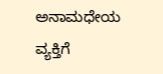ಅನಾಮಧೇಯ ವ್ಯಕ್ತಿಗೆ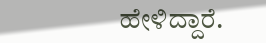ಹೇಳಿದ್ದಾರೆ.